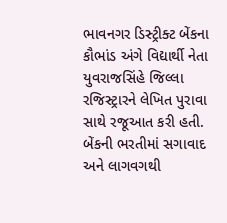ભાવનગર ડિસ્ટ્રીક્ટ બેંકના કૌભાંડ અંગે વિદ્યાર્થી નેતા યુવરાજસિંહે જિલ્લા રજિસ્ટ્રારને લેખિત પુરાવા સાથે રજૂઆત કરી હતી. બેંકની ભરતીમાં સગાવાદ અને લાગવગથી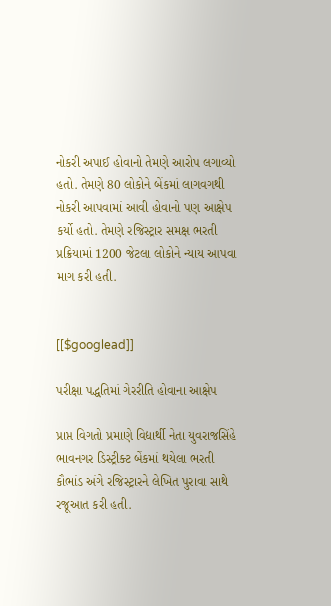નોકરી અપાઈ હોવાનો તેમણે આરોપ લગાવ્યો હતો. તેમણે 80 લોકોને બેંકમાં લાગવગથી નોકરી આપવામાં આવી હોવાનો પણ આક્ષેપ કર્યો હતો. તેમણે રજિસ્ટ્રાર સમક્ષ ભરતી પ્રક્રિયામાં 1200 જેટલા લોકોને ન્યાય આપવા માગ કરી હતી.


[[$googlead]]

પરીક્ષા પદ્ધતિમાં ગેરરીતિ હોવાના આક્ષેપ

પ્રાપ્ત વિગતો પ્રમાણે વિદ્યાર્થી નેતા યુવરાજસિંહે ભાવનગર ડિસ્ટ્રીક્ટ બેંકમાં થયેલા ભરતી કૌભાંડ અંગે રજિસ્ટ્રારને લેખિત પુરાવા સાથે રજૂઆત કરી હતી.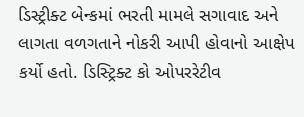ડિસ્ટ્રીક્ટ બેન્કમાં ભરતી મામલે સગાવાદ અને લાગતા વળગતાને નોકરી આપી હોવાનો આક્ષેપ કર્યો હતો. ડિસ્ટ્રિક્ટ કો ઓપરરેટીવ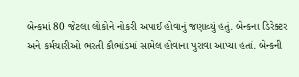બેન્કમાં 80 જેટલા લોકોને નોકરી અપાઈ હોવાનું જણાવ્યું હતું. બેન્કના ડિરેક્ટર અને કર્મચારીઓ ભરતી કૌભાંડમાં સામેલ હોવાના પુરાવા આપ્યા હતાં. બેન્કની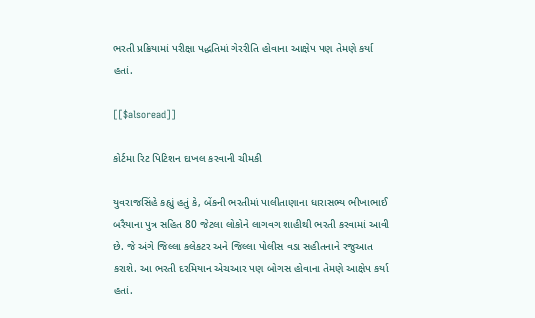ભરતી પ્રક્રિયામાં પરીક્ષા પદ્ધતિમાં ગેરરીતિ હોવાના આક્ષેપ પણ તેમણે કર્યા હતાં.

[[$alsoread]]

કોર્ટમા રિટ પિટિશન દાખલ કરવાની ચીમકી

યુવરાજસિંહે કહ્યું હતું કે, બેંકની ભરતીમાં પાલીતાણાના ધારાસભ્ય ભીખાભાઈ બરૈયાના પુત્ર સહિત 80 જેટલા લોકોને લાગવગ શાહીથી ભરતી કરવામાં આવી છે. જે અંગે જિલ્લા કલેકટર અને જિલ્લા પોલીસ વડા સહીતનાને રજુઆત કરાશે. આ ભરતી દરમિયાન એચઆર પણ બોગસ હોવાના તેમણે આક્ષેપ કર્યા હતાં.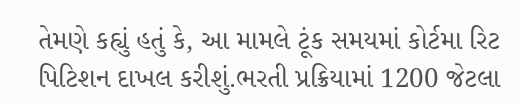તેમણે કહ્યું હતું કે, આ મામલે ટૂંક સમયમાં કોર્ટમા રિટ પિટિશન દાખલ કરીશું.ભરતી પ્રક્રિયામાં 1200 જેટલા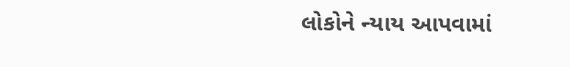લોકોને ન્યાય આપવામાં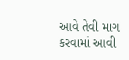આવે તેવી માગ કરવામાં આવી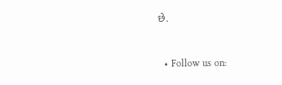છે.


  • Follow us on: